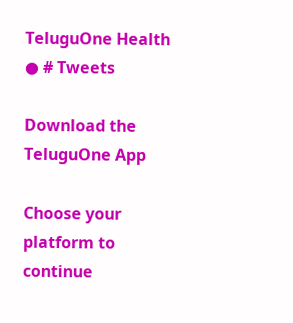TeluguOne Health
● # Tweets

Download the TeluguOne App

Choose your platform to continue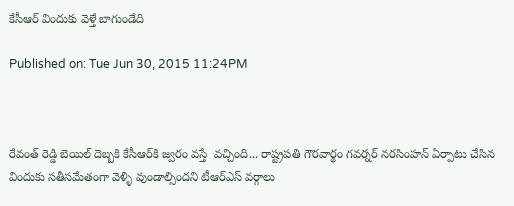కేసీఆర్ విందుకు వెళ్తే బాగుండేది

Published on: Tue Jun 30, 2015 11:24PM



రేవంత్ రెడ్డి బెయిల్ దెబ్బకి కేసీఆర్‌కి జ్వరం వస్తే  వచ్చింది... రాష్ట్రపతి గౌరవార్థం గవర్నర్ నరసింహన్ ఏర్పాటు చేసిన విందుకు సతీసమేతంగా వెళ్ళి వుండాల్సిందని టీఆర్ఎస్ వర్గాలు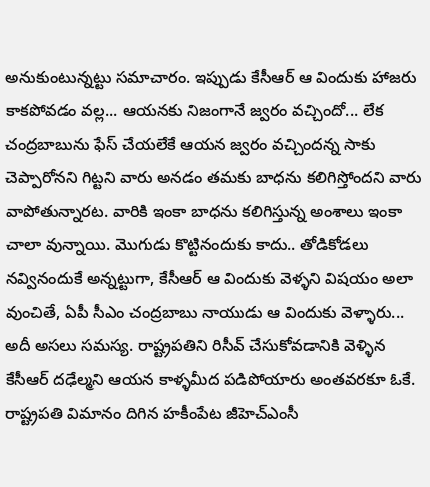అనుకుంటున్నట్టు సమాచారం. ఇప్పుడు కేసీఆర్ ఆ విందుకు హాజరు కాకపోవడం వల్ల... ఆయనకు నిజంగానే జ్వరం వచ్చిందో... లేక చంద్రబాబును ఫేస్ చేయలేకే ఆయన జ్వరం వచ్చిందన్న సాకు చెప్పారోనని గిట్టని వారు అనడం తమకు బాధను కలిగిస్తోందని వారు వాపోతున్నారట. వారికి ఇంకా బాధను కలిగిస్తున్న అంశాలు ఇంకా చాలా వున్నాయి. మొగుడు కొట్టినందుకు కాదు.. తోడికోడలు నవ్వినందుకే అన్నట్టుగా, కేసీఆర్ ఆ విందుకు వెళ్ళని విషయం అలా వుంచితే, ఏపీ సీఎం చంద్రబాబు నాయుడు ఆ విందుకు వెళ్ళారు... అదీ అసలు సమస్య. రాష్ట్రపతిని రిసీవ్ చేసుకోవడానికి వెళ్ళిన కేసీఆర్ దఢేల్మని ఆయన కాళ్ళమీద పడిపోయారు అంతవరకూ ఓకే. రాష్ట్రపతి విమానం దిగిన హకీంపేట జీహెచ్ఎంసీ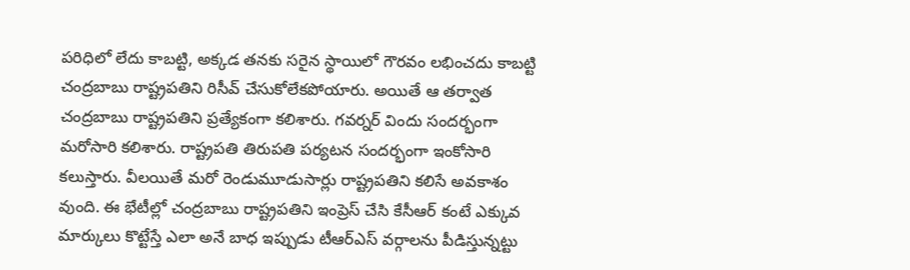పరిధిలో లేదు కాబట్టి, అక్కడ తనకు సరైన స్థాయిలో గౌరవం లభించదు కాబట్టి చంద్రబాబు రాష్ట్రపతిని రిసీవ్ చేసుకోలేకపోయారు. అయితే ఆ తర్వాత చంద్రబాబు రాష్ట్రపతిని ప్రత్యేకంగా కలిశారు. గవర్నర్ విందు సందర్భంగా మరోసారి కలిశారు. రాష్ట్రపతి తిరుపతి పర్యటన సందర్భంగా ఇంకోసారి కలుస్తారు. వీలయితే మరో రెండుమూడుసార్లు రాష్ట్రపతిని కలిసే అవకాశం వుంది. ఈ భేటీల్లో చంద్రబాబు రాష్ట్రపతిని ఇంప్రెస్ చేసి కేసీఆర్ కంటే ఎక్కువ మార్కులు కొట్టేస్తే ఎలా అనే బాధ ఇప్పుడు టీఆర్ఎస్ వర్గాలను పీడిస్తున్నట్టు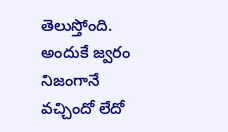తెలుస్తోంది. అందుకే జ్వరం నిజంగానే వచ్చిందో లేదో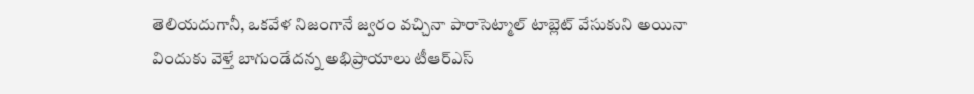తెలియదుగానీ, ఒకవేళ నిజంగానే జ్వరం వచ్చినా పారాసెట్మాల్ టాబ్లెట్ వేసుకుని అయినా విందుకు వెళ్తే బాగుండేదన్న అభిప్రాయాలు టీఆర్ఎస్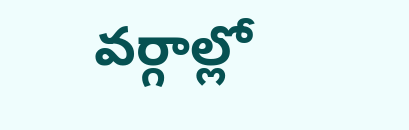వర్గాల్లో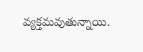వ్యక్తమవుతున్నాయి.